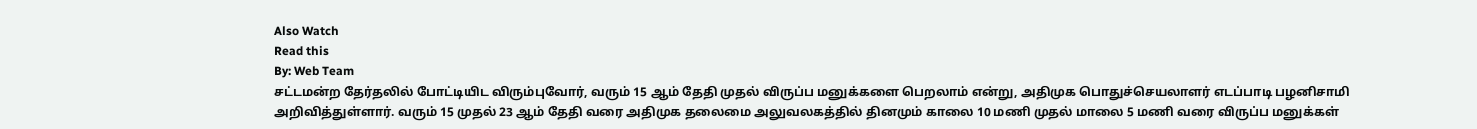Also Watch
Read this
By: Web Team
சட்டமன்ற தேர்தலில் போட்டியிட விரும்புவோர், வரும் 15 ஆம் தேதி முதல் விருப்ப மனுக்களை பெறலாம் என்று, அதிமுக பொதுச்செயலாளர் எடப்பாடி பழனிசாமி அறிவித்துள்ளார். வரும் 15 முதல் 23 ஆம் தேதி வரை அதிமுக தலைமை அலுவலகத்தில் தினமும் காலை 10 மணி முதல் மாலை 5 மணி வரை விருப்ப மனுக்கள்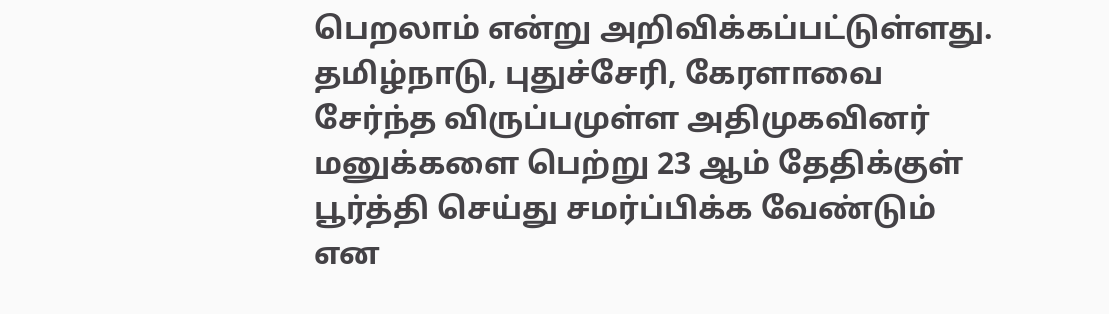பெறலாம் என்று அறிவிக்கப்பட்டுள்ளது. தமிழ்நாடு, புதுச்சேரி, கேரளாவை சேர்ந்த விருப்பமுள்ள அதிமுகவினர் மனுக்களை பெற்று 23 ஆம் தேதிக்குள் பூர்த்தி செய்து சமர்ப்பிக்க வேண்டும் என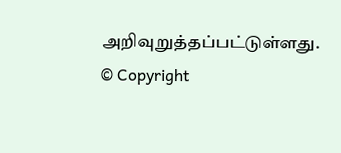அறிவுறுத்தப்பட்டுள்ளது.
© Copyright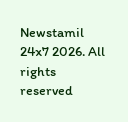Newstamil 24x7 2026. All rights reserved